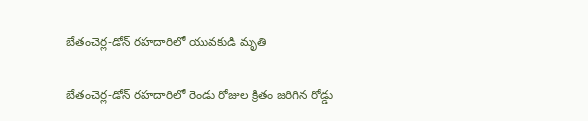బేతంచెర్ల-డోన్ రహదారిలో యువకుడి మృతి

బేతంచెర్ల-డోన్ రహదారిలో రెండు రోజుల క్రితం జరిగిన రోడ్డు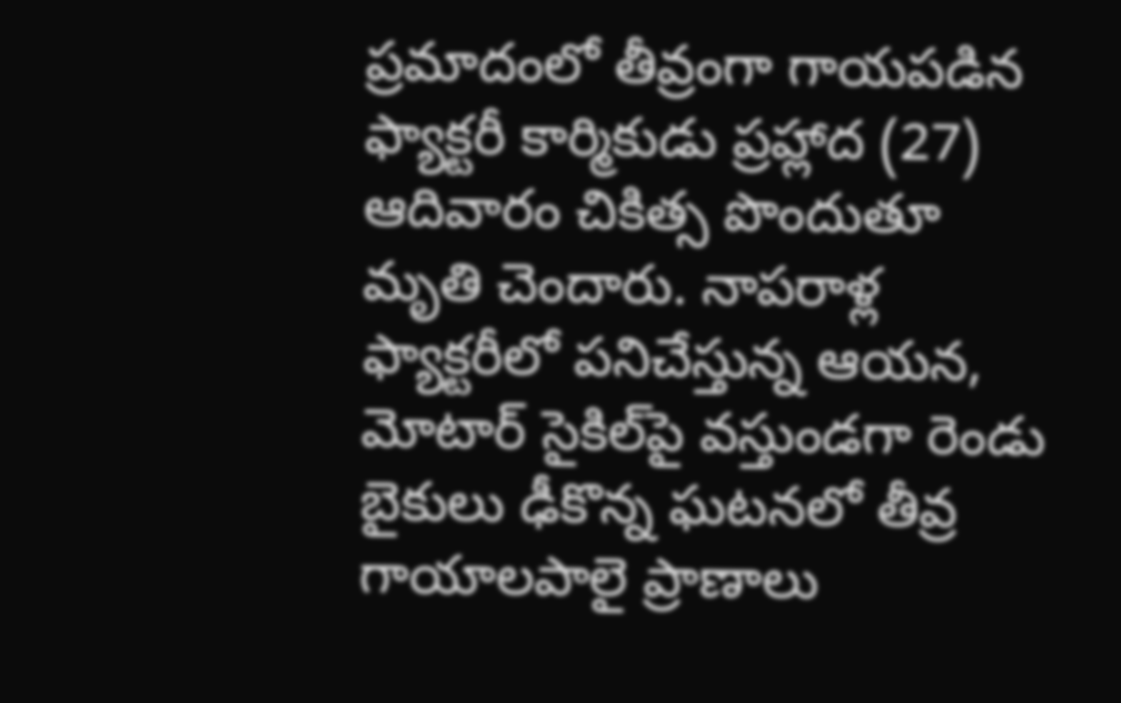ప్రమాదంలో తీవ్రంగా గాయపడిన ఫ్యాక్టరీ కార్మికుడు ప్రహ్లాద (27) ఆదివారం చికిత్స పొందుతూ మృతి చెందారు. నాపరాళ్ల ఫ్యాక్టరీలో పనిచేస్తున్న ఆయన, మోటార్ సైకిల్‌పై వస్తుండగా రెండు బైకులు ఢీకొన్న ఘటనలో తీవ్ర గాయాలపాలై ప్రాణాలు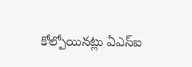కోల్పోయినట్లు ఏఎస్ఐ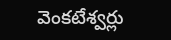వెంకటేశ్వర్లు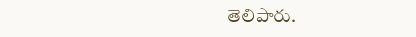తెలిపారు.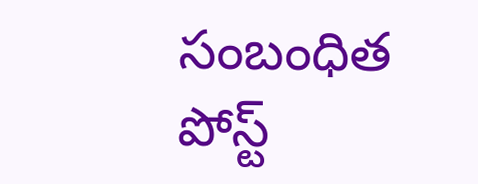సంబంధిత పోస్ట్